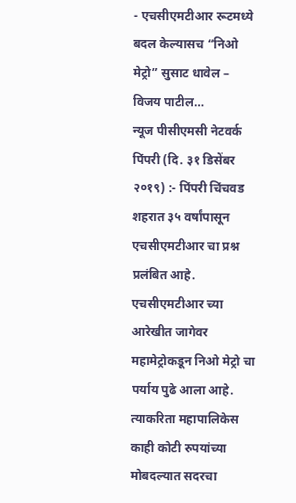- एचसीएमटीआर रूटमध्ये बदल केल्यासच “निओ मेट्रो” सुसाट धावेल – विजय पाटील…
न्यूज पीसीएमसी नेटवर्क
पिंपरी (दि. ३१ डिसेंबर २०१९) :- पिंपरी चिंचवड शहरात ३५ वर्षांपासून एचसीएमटीआर चा प्रश्न प्रलंबित आहे. एचसीएमटीआर च्या आरेखीत जागेवर महामेट्रोकडून निओ मेट्रो चा पर्याय पुढे आला आहे. त्याकरिता महापालिकेस काही कोटी रुपयांच्या मोबदल्यात सदरचा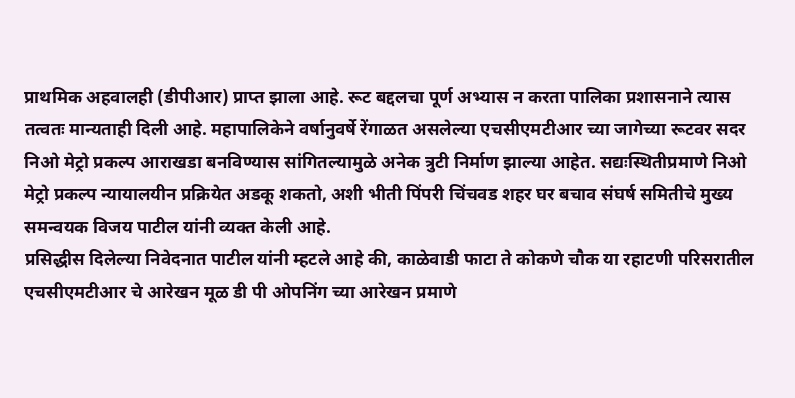प्राथमिक अहवालही (डीपीआर) प्राप्त झाला आहे. रूट बद्दलचा पूर्ण अभ्यास न करता पालिका प्रशासनाने त्यास तत्वतः मान्यताही दिली आहे. महापालिकेने वर्षानुवर्षे रेंगाळत असलेल्या एचसीएमटीआर च्या जागेच्या रूटवर सदर निओ मेट्रो प्रकल्प आराखडा बनविण्यास सांगितल्यामुळे अनेक त्रुटी निर्माण झाल्या आहेत. सद्यःस्थितीप्रमाणे निओ मेट्रो प्रकल्प न्यायालयीन प्रक्रियेत अडकू शकतो, अशी भीती पिंपरी चिंचवड शहर घर बचाव संघर्ष समितीचे मुख्य समन्वयक विजय पाटील यांनी व्यक्त केली आहे.
प्रसिद्धीस दिलेल्या निवेदनात पाटील यांनी म्हटले आहे की, काळेवाडी फाटा ते कोकणे चौक या रहाटणी परिसरातील एचसीएमटीआर चे आरेखन मूळ डी पी ओपनिंग च्या आरेखन प्रमाणे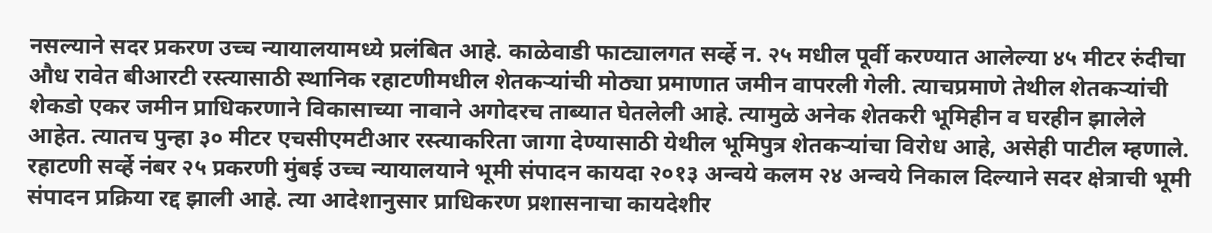नसल्याने सदर प्रकरण उच्च न्यायालयामध्ये प्रलंबित आहे. काळेवाडी फाट्यालगत सर्व्हे न. २५ मधील पूर्वी करण्यात आलेल्या ४५ मीटर रुंदीचा औध रावेत बीआरटी रस्त्यासाठी स्थानिक रहाटणीमधील शेतकऱ्यांची मोठ्या प्रमाणात जमीन वापरली गेली. त्याचप्रमाणे तेथील शेतकऱ्यांची शेकडो एकर जमीन प्राधिकरणाने विकासाच्या नावाने अगोदरच ताब्यात घेतलेली आहे. त्यामुळे अनेक शेतकरी भूमिहीन व घरहीन झालेले आहेत. त्यातच पुन्हा ३० मीटर एचसीएमटीआर रस्त्याकरिता जागा देण्यासाठी येथील भूमिपुत्र शेतकऱ्यांचा विरोध आहे, असेही पाटील म्हणाले.
रहाटणी सर्व्हे नंबर २५ प्रकरणी मुंबई उच्च न्यायालयाने भूमी संपादन कायदा २०१३ अन्वये कलम २४ अन्वये निकाल दिल्याने सदर क्षेत्राची भूमी संपादन प्रक्रिया रद्द झाली आहे. त्या आदेशानुसार प्राधिकरण प्रशासनाचा कायदेशीर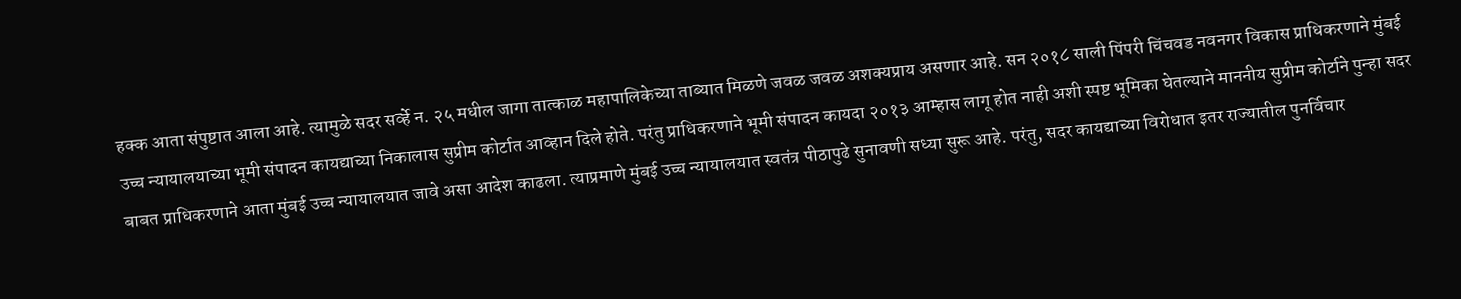हक्क आता संपुष्टात आला आहे. त्यामुळे सदर सर्व्हे न. २५ मधील जागा तात्काळ महापालिकेच्या ताब्यात मिळणे जवळ जवळ अशक्यप्राय असणार आहे. सन २०१८ साली पिंपरी चिंचवड नवनगर विकास प्राधिकरणाने मुंबई उच्च न्यायालयाच्या भूमी संपादन कायद्याच्या निकालास सुप्रीम कोर्टात आव्हान दिले होते. परंतु प्राधिकरणाने भूमी संपादन कायदा २०१३ आम्हास लागू होत नाही अशी स्पष्ट भूमिका घेतल्याने माननीय सुप्रीम कोर्टाने पुन्हा सदर बाबत प्राधिकरणाने आता मुंबई उच्च न्यायालयात जावे असा आदेश काढला. त्याप्रमाणे मुंबई उच्च न्यायालयात स्वतंत्र पीठापुढे सुनावणी सध्या सुरू आहे. परंतु, सदर कायद्याच्या विरोधात इतर राज्यातील पुनर्विचार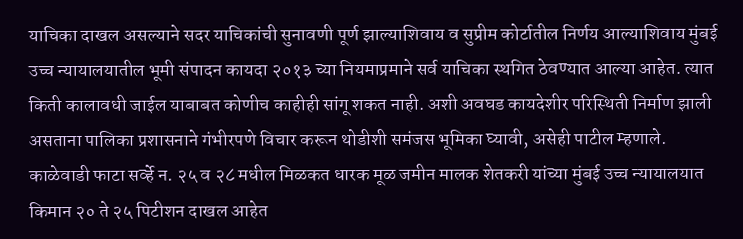याचिका दाखल असल्याने सदर याचिकांची सुनावणी पूर्ण झाल्याशिवाय व सुप्रीम कोर्टातील निर्णय आल्याशिवाय मुंबई उच्च न्यायालयातील भूमी संपादन कायदा २०१३ च्या नियमाप्रमाने सर्व याचिका स्थगित ठेवण्यात आल्या आहेत. त्यात किती कालावधी जाईल याबाबत कोणीच काहीही सांगू शकत नाही. अशी अवघड कायदेशीर परिस्थिती निर्माण झाली असताना पालिका प्रशासनाने गंभीरपणे विचार करून थोडीशी समंजस भूमिका घ्यावी, असेही पाटील म्हणाले.
काळेवाडी फाटा सर्व्हे न. २५ व २८ मधील मिळकत धारक मूळ जमीन मालक शेतकरी यांच्या मुंबई उच्च न्यायालयात किमान २० ते २५ पिटीशन दाखल आहेत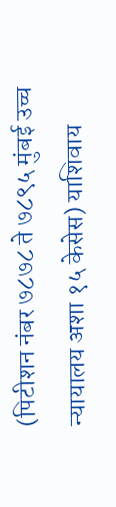(पिटीशन नंबर ७८७८ ते ७८९५ मुंबई उच्च न्यायालय अशा १५ केसेस) याशिवाय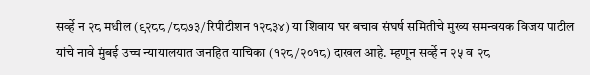सर्व्हे न २८ मधील (९२८८ /८८७३/रिपीटीशन १२८३४) या शिवाय घर बचाव संघर्ष समितीचे मुख्य समन्वयक विजय पाटील यांचे नावे मुंबई उच्च न्यायालयात जनहित याचिका (१२८/२०१८) दाखल आहे. म्हणून सर्व्हे न २५ व २८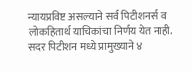न्यायप्रविष्ट असल्याने सर्व पिटीशनर्स व लोकहितार्थ याचिकांचा निर्णय येत नाही. सदर पिटीशन मध्ये प्रामुख्याने ४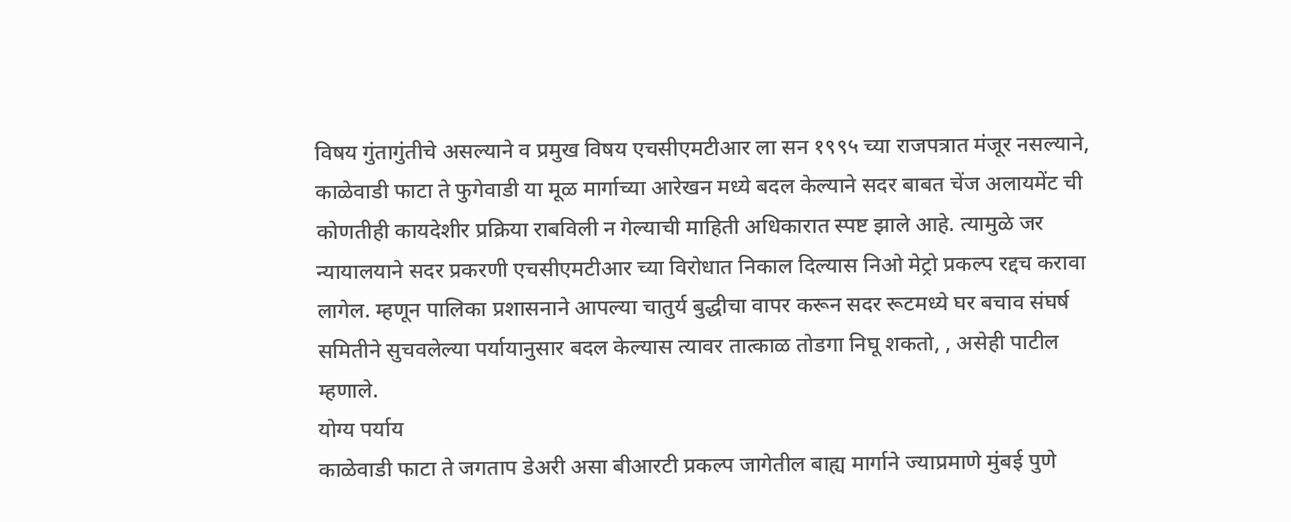विषय गुंतागुंतीचे असल्याने व प्रमुख विषय एचसीएमटीआर ला सन १९९५ च्या राजपत्रात मंजूर नसल्याने, काळेवाडी फाटा ते फुगेवाडी या मूळ मार्गाच्या आरेखन मध्ये बदल केल्याने सदर बाबत चेंज अलायमेंट ची कोणतीही कायदेशीर प्रक्रिया राबविली न गेल्याची माहिती अधिकारात स्पष्ट झाले आहे. त्यामुळे जर न्यायालयाने सदर प्रकरणी एचसीएमटीआर च्या विरोधात निकाल दिल्यास निओ मेट्रो प्रकल्प रद्दच करावा लागेल. म्हणून पालिका प्रशासनाने आपल्या चातुर्य बुद्धीचा वापर करून सदर रूटमध्ये घर बचाव संघर्ष समितीने सुचवलेल्या पर्यायानुसार बदल केल्यास त्यावर तात्काळ तोडगा निघू शकतो, , असेही पाटील म्हणाले.
योग्य पर्याय
काळेवाडी फाटा ते जगताप डेअरी असा बीआरटी प्रकल्प जागेतील बाह्य मार्गाने ज्याप्रमाणे मुंबई पुणे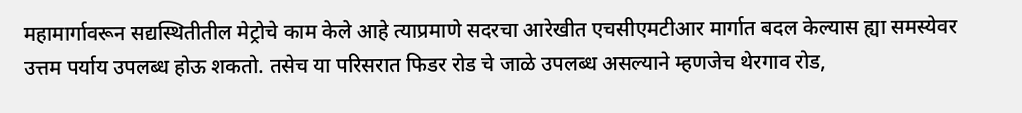महामार्गावरून सद्यस्थितीतील मेट्रोचे काम केले आहे त्याप्रमाणे सदरचा आरेखीत एचसीएमटीआर मार्गात बदल केल्यास ह्या समस्येवर उत्तम पर्याय उपलब्ध होऊ शकतो. तसेच या परिसरात फिडर रोड चे जाळे उपलब्ध असल्याने म्हणजेच थेरगाव रोड,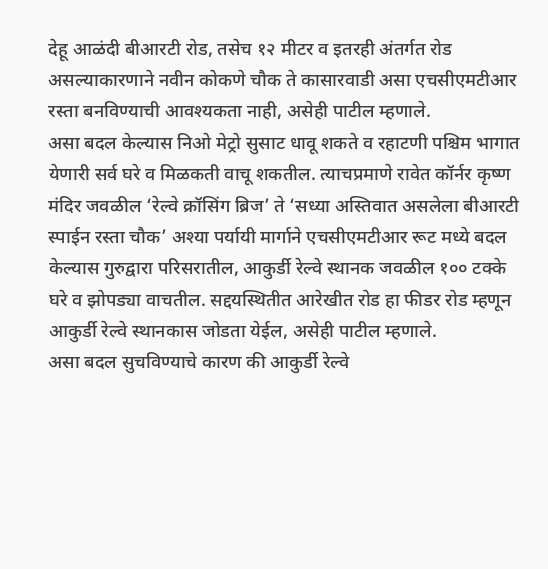देहू आळंदी बीआरटी रोड, तसेच १२ मीटर व इतरही अंतर्गत रोड असल्याकारणाने नवीन कोकणे चौक ते कासारवाडी असा एचसीएमटीआर रस्ता बनविण्याची आवश्यकता नाही, असेही पाटील म्हणाले.
असा बदल केल्यास निओ मेट्रो सुसाट धावू शकते व रहाटणी पश्चिम भागात येणारी सर्व घरे व मिळकती वाचू शकतील. त्याचप्रमाणे रावेत कॉर्नर कृष्ण मंदिर जवळील ‘रेल्वे क्रॉसिंग ब्रिज’ ते ‘सध्या अस्तिवात असलेला बीआरटी स्पाईन रस्ता चौक’ अश्या पर्यायी मार्गाने एचसीएमटीआर रूट मध्ये बदल केल्यास गुरुद्वारा परिसरातील, आकुर्डी रेल्वे स्थानक जवळील १०० टक्के घरे व झोपड्या वाचतील. सद्दयस्थितीत आरेखीत रोड हा फीडर रोड म्हणून आकुर्डी रेल्वे स्थानकास जोडता येईल, असेही पाटील म्हणाले.
असा बदल सुचविण्याचे कारण की आकुर्डी रेल्वे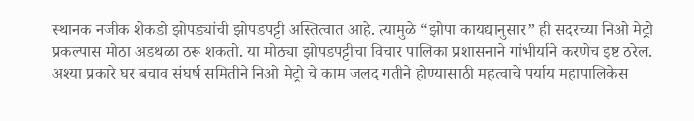स्थानक नजीक शेकडो झोपड्यांची झोपडपट्टी अस्तित्वात आहे. त्यामुळे “झोपा कायद्यानुसार” ही सदरच्या निओ मेट्रो प्रकल्पास मोठा अडथळा ठरू शकतो. या मोठ्या झोपडपट्टीचा विचार पालिका प्रशासनाने गांभीर्याने करणेच इष्ट ठरेल. अश्या प्रकारे घर बचाव संघर्ष समितीने निओ मेट्रो चे काम जलद गतीने होण्यासाठी महत्वाचे पर्याय महापालिकेस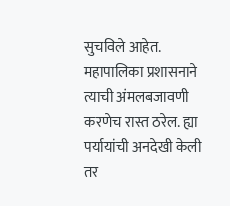सुचविले आहेत. महापालिका प्रशासनाने त्याची अंमलबजावणी करणेच रास्त ठरेल. ह्या पर्यायांची अनदेखी केली तर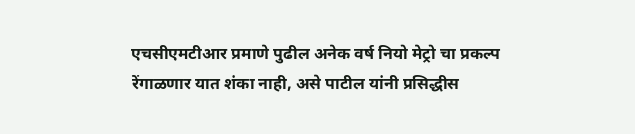एचसीएमटीआर प्रमाणे पुढील अनेक वर्ष नियो मेट्रो चा प्रकल्प रेंगाळणार यात शंका नाही, असे पाटील यांनी प्रसिद्धीस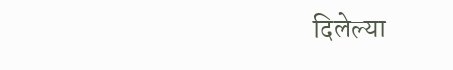दिलेल्या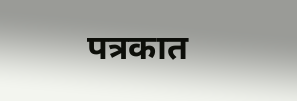पत्रकात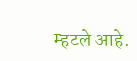म्हटले आहे.